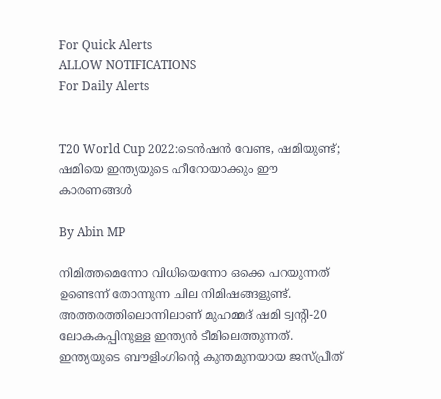For Quick Alerts
ALLOW NOTIFICATIONS
For Daily Alerts


T20 World Cup 2022:ടെന്‍ഷന്‍ വേണ്ട, ഷമിയുണ്ട്; ഷമിയെ ഇന്ത്യയുടെ ഹീറോയാക്കും ഈ കാരണങ്ങള്‍

By Abin MP

നിമിത്തമെന്നോ വിധിയെന്നോ ഒക്കെ പറയുന്നത് ഉണ്ടെന്ന് തോന്നുന്ന ചില നിമിഷങ്ങളുണ്ട്. അത്തരത്തിലൊന്നിലാണ് മുഹമ്മദ് ഷമി ട്വന്റി-20 ലോകകപ്പിനുള്ള ഇന്ത്യന്‍ ടീമിലെത്തുന്നത്. ഇന്ത്യയുടെ ബൗളിംഗിന്റെ കുന്തമുനയായ ജസ്പ്രീത്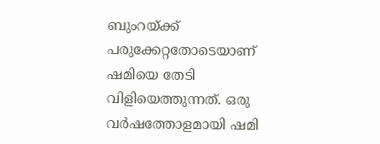ബുംറയ്ക്ക് പരുക്കേറ്റതോടെയാണ് ഷമിയെ തേടി വിളിയെത്തുന്നത്. ഒരു വര്‍ഷത്തോളമായി ഷമി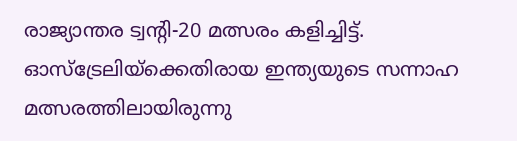രാജ്യാന്തര ട്വന്റി-20 മത്സരം കളിച്ചിട്ട്. ഓസ്‌ട്രേലിയ്‌ക്കെതിരായ ഇന്ത്യയുടെ സന്നാഹ മത്സരത്തിലായിരുന്നു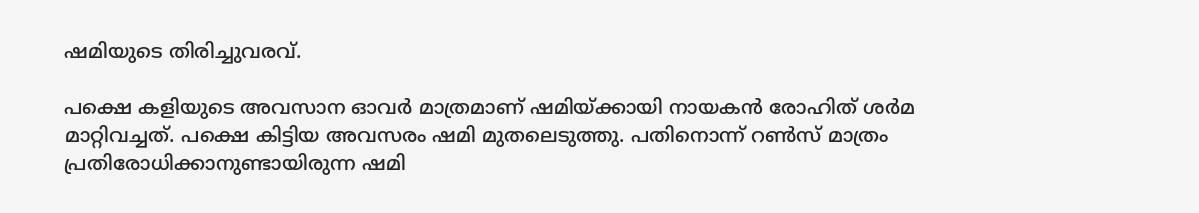ഷമിയുടെ തിരിച്ചുവരവ്.

പക്ഷെ കളിയുടെ അവസാന ഓവര്‍ മാത്രമാണ് ഷമിയ്ക്കായി നായകന്‍ രോഹിത് ശര്‍മ മാറ്റിവച്ചത്. പക്ഷെ കിട്ടിയ അവസരം ഷമി മുതലെടുത്തു. പതിനൊന്ന് റണ്‍സ് മാത്രം പ്രതിരോധിക്കാനുണ്ടായിരുന്ന ഷമി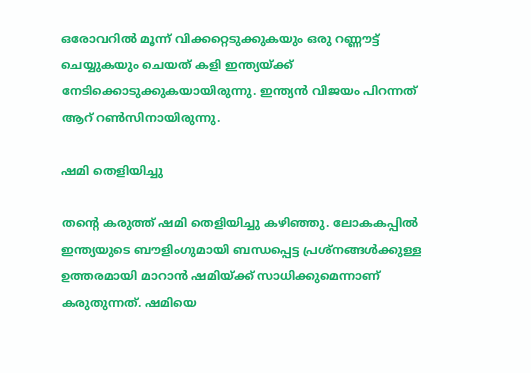ഒരോവറില്‍ മൂന്ന് വിക്കറ്റെടുക്കുകയും ഒരു റണ്ണൗട്ട് ചെയ്യുകയും ചെയത് കളി ഇന്ത്യയ്ക്ക് നേടിക്കൊടുക്കുകയായിരുന്നു. ഇന്ത്യന്‍ വിജയം പിറന്നത് ആറ് റണ്‍സിനായിരുന്നു.

ഷമി തെളിയിച്ചു

തന്റെ കരുത്ത് ഷമി തെളിയിച്ചു കഴിഞ്ഞു. ലോകകപ്പില്‍ ഇന്ത്യയുടെ ബൗളിംഗുമായി ബന്ധപ്പെട്ട പ്രശ്‌നങ്ങള്‍ക്കുള്ള ഉത്തരമായി മാറാന്‍ ഷമിയ്ക്ക് സാധിക്കുമെന്നാണ് കരുതുന്നത്. ഷമിയെ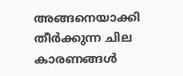അങ്ങനെയാക്കി തീര്‍ക്കുന്ന ചില കാരണങ്ങള്‍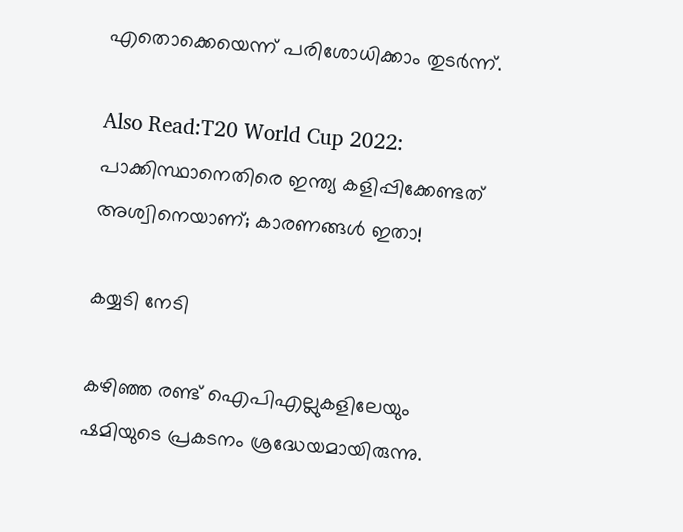എതൊക്കെയെന്ന് പരിശോധിക്കാം തുടര്‍ന്ന്.

Also Read:T20 World Cup 2022: പാക്കിസ്ഥാനെതിരെ ഇന്ത്യ കളിപ്പിക്കേണ്ടത് അശ്വിനെയാണ്; കാരണങ്ങള്‍ ഇതാ!

കയ്യടി നേടി

കഴിഞ്ഞ രണ്ട് ഐപിഎല്ലുകളിലേയും ഷമിയുടെ പ്രകടനം ശ്രദ്ധേയമായിരുന്നു.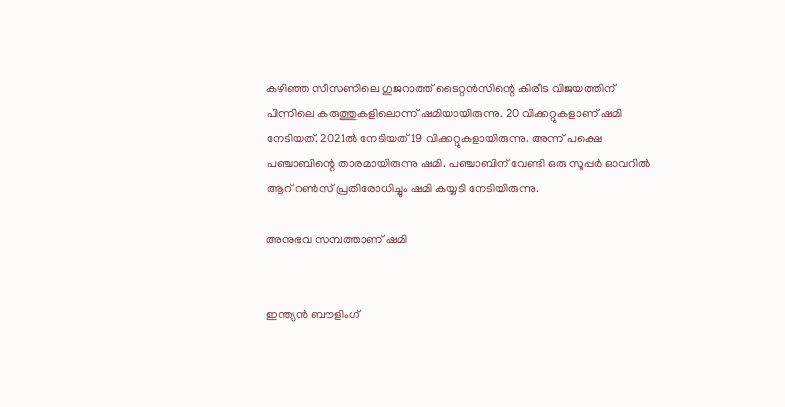കഴിഞ്ഞ സീസണിലെ ഗുജറാത്ത് ടൈറ്റന്‍സിന്റെ കിരീട വിജയത്തിന് പിന്നിലെ കരുത്തുകളിലൊന്ന് ഷമിയായിരുന്നു. 20 വിക്കറ്റുകളാണ് ഷമി നേടിയത്. 2021ല്‍ നേടിയത് 19 വിക്കറ്റുകളായിരുന്നു. അന്ന് പക്ഷെ പഞ്ചാബിന്റെ താരമായിരുന്നു ഷമി. പഞ്ചാബിന് വേണ്ടി ഒരു സൂപ്പര്‍ ഓവറില്‍ ആറ് റണ്‍സ് പ്രതിരോധിച്ചും ഷമി കയ്യടി നേടിയിരുന്നു.

അനുഭവ സമ്പത്താണ് ഷമി


ഇന്ത്യന്‍ ബൗളിംഗ്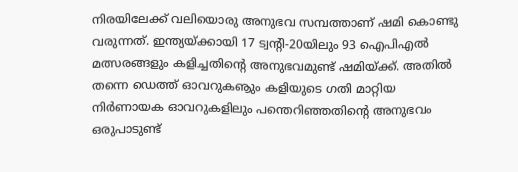നിരയിലേക്ക് വലിയൊരു അനുഭവ സമ്പത്താണ് ഷമി കൊണ്ടു വരുന്നത്. ഇന്ത്യയ്ക്കായി 17 ട്വന്റി-20യിലും 93 ഐപിഎല്‍ മത്സരങ്ങളും കളിച്ചതിന്റെ അനുഭവമുണ്ട് ഷമിയ്ക്ക്. അതില്‍ തന്നെ ഡെത്ത് ഓവറുകൡും കളിയുടെ ഗതി മാറ്റിയ നിര്‍ണായക ഓവറുകളിലും പന്തെറിഞ്ഞതിന്റെ അനുഭവം ഒരുപാടുണ്ട്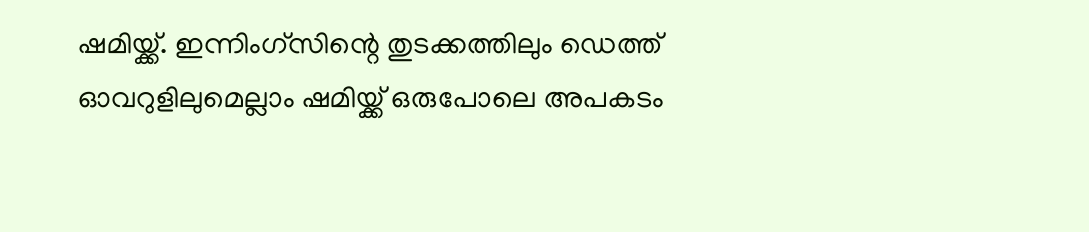ഷമിയ്ക്ക്. ഇന്നിംഗ്‌സിന്റെ തുടക്കത്തിലും ഡെത്ത് ഓവറുളിലുമെല്ലാം ഷമിയ്ക്ക് ഒരുപോലെ അപകടം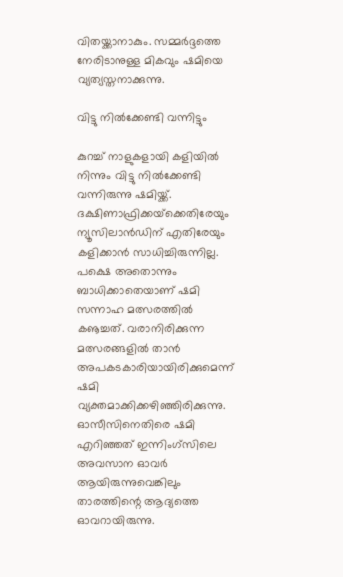വിതയ്ക്കാനാകും. സമ്മര്‍ദ്ദത്തെ നേരിടാനുള്ള മികവും ഷമിയെ വ്യത്യസ്തനാക്കുന്നു.

വിട്ടു നില്‍ക്കേണ്ടി വന്നിട്ടും

കുറച്ച് നാളുകളായി കളിയില്‍ നിന്നും വിട്ടു നില്‍ക്കേണ്ടി വന്നിരുന്നു ഷമിയ്ക്ക്. ദക്ഷിണാഫ്രിക്കയ്‌ക്കെതിരേയും ന്യൂസിലാന്‍ഡിന് എതിരേയും കളിക്കാന്‍ സാധിച്ചിരുന്നില്ല. പക്ഷെ അതൊന്നും ബാധിക്കാതെയാണ് ഷമി സന്നാഹ മത്സരത്തില്‍ കൡച്ചത്. വരാനിരിക്കുന്ന മത്സരങ്ങളില്‍ താന്‍ അപകടകാരിയായിരിക്കുമെന്ന് ഷമി വ്യക്തമാക്കിക്കഴിഞ്ഞിരിക്കുന്നു. ഓസീസിനെതിരെ ഷമി എറിഞ്ഞത് ഇന്നിംഗ്‌സിലെ അവസാന ഓവര്‍ ആയിരുന്നുവെങ്കിലും താരത്തിന്റെ ആദ്യത്തെ ഓവറായിരുന്നു.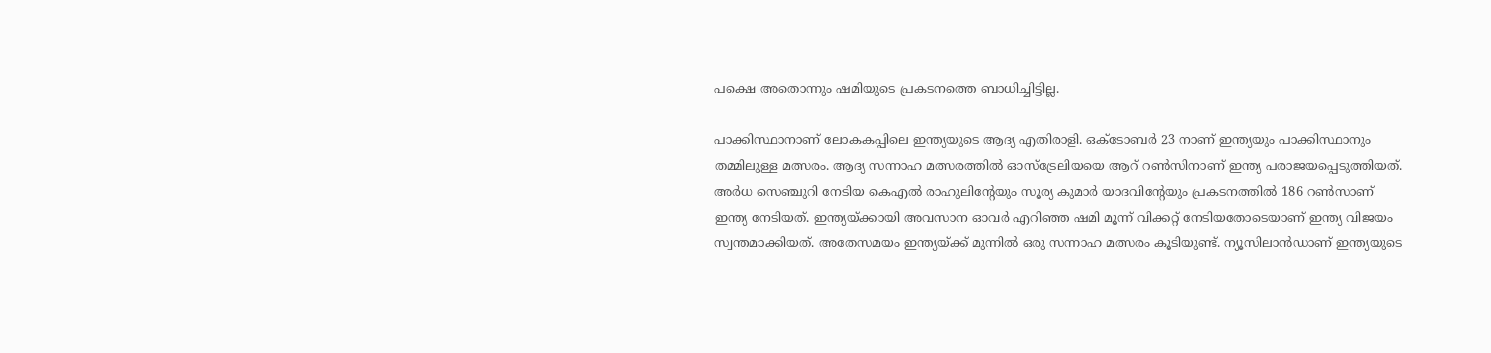പക്ഷെ അതൊന്നും ഷമിയുടെ പ്രകടനത്തെ ബാധിച്ചിട്ടില്ല.

പാക്കിസ്ഥാനാണ് ലോകകപ്പിലെ ഇന്ത്യയുടെ ആദ്യ എതിരാളി. ഒക്ടോബര്‍ 23 നാണ് ഇന്ത്യയും പാക്കിസ്ഥാനും തമ്മിലുള്ള മത്സരം. ആദ്യ സന്നാഹ മത്സരത്തില്‍ ഓസ്ട്രേലിയയെ ആറ് റണ്‍സിനാണ് ഇന്ത്യ പരാജയപ്പെടുത്തിയത്. അര്‍ധ സെഞ്ചുറി നേടിയ കെഎല്‍ രാഹുലിന്റേയും സൂര്യ കുമാര്‍ യാദവിന്റേയും പ്രകടനത്തില്‍ 186 റണ്‍സാണ് ഇന്ത്യ നേടിയത്. ഇന്ത്യയ്ക്കായി അവസാന ഓവര്‍ എറിഞ്ഞ ഷമി മൂന്ന് വിക്കറ്റ് നേടിയതോടെയാണ് ഇന്ത്യ വിജയം സ്വന്തമാക്കിയത്. അതേസമയം ഇന്ത്യയ്ക്ക് മുന്നില്‍ ഒരു സന്നാഹ മത്സരം കൂടിയുണ്ട്. ന്യൂസിലാന്‍ഡാണ് ഇന്ത്യയുടെ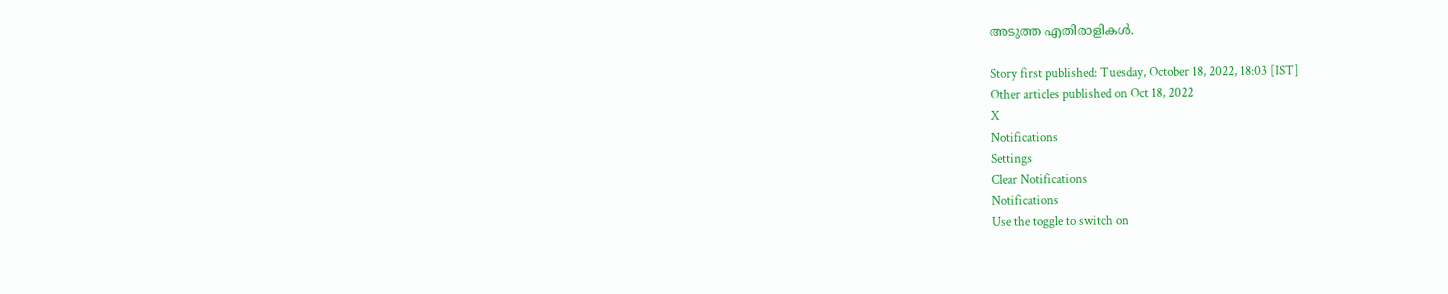അടുത്ത എതിരാളികള്‍.

Story first published: Tuesday, October 18, 2022, 18:03 [IST]
Other articles published on Oct 18, 2022
X
Notifications
Settings
Clear Notifications
Notifications
Use the toggle to switch on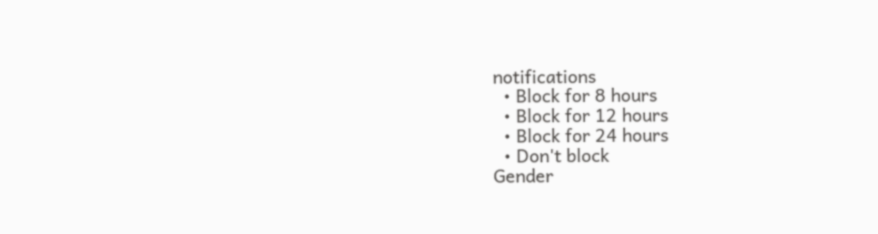notifications
  • Block for 8 hours
  • Block for 12 hours
  • Block for 24 hours
  • Don't block
Gender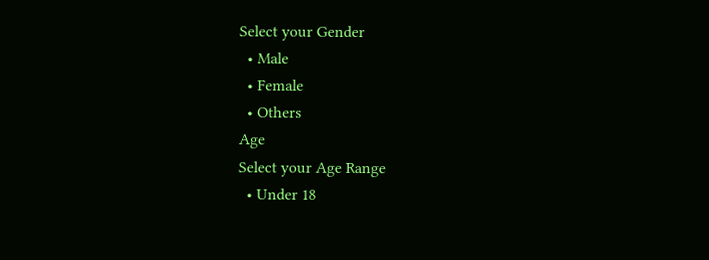Select your Gender
  • Male
  • Female
  • Others
Age
Select your Age Range
  • Under 18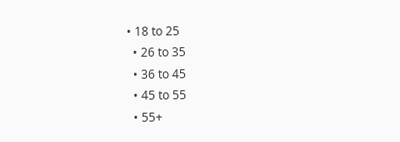• 18 to 25
  • 26 to 35
  • 36 to 45
  • 45 to 55
  • 55+